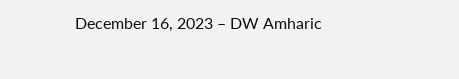December 16, 2023 – DW Amharic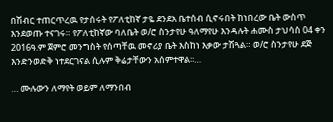በሽብር ተጠርጥረዉ የታሰሩት የፖለቲከኛ ታዬ ደንደአ ቤተሰብ ሲኖሩበት ከነበረው ቤት ውስጥ እንደወጡ ተናገሩ። የፖለቲከኛው ባለቤት ወ/ሮ ስንታየሁ ዓለማየሁ እንዳሉት ሐሙስ ታህሳስ 04 ቀን 2016ዓ.ም ጀምሮ መንግስት የሰጣቸዉ መኖሪያ ቤት እስከነ እቃው ታሽጓል። ወ/ሮ ስንታየሁ ደጅ እንድንወድቅ ነተደርገናል ሲሉም ቅሬታቸውን አሰምተዋል፡፡…

… ሙሉውን ለማየት ወይም ለማንበብ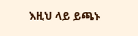እዚህ ላይ ይጫኑ